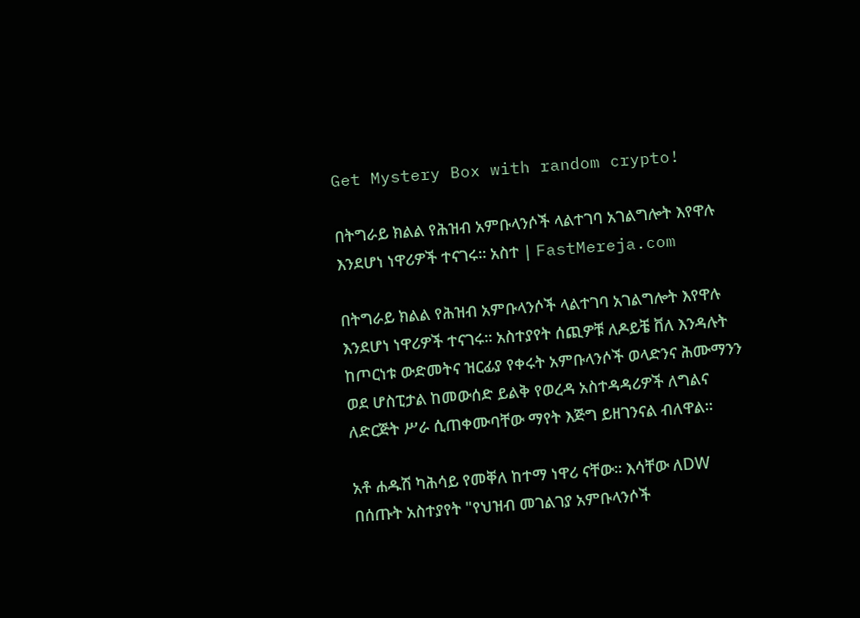Get Mystery Box with random crypto!

በትግራይ ክልል የሕዝብ አምቡላንሶች ላልተገባ አገልግሎት እየዋሉ እንደሆነ ነዋሪዎች ተናገሩ። አስተ | FastMereja.com

በትግራይ ክልል የሕዝብ አምቡላንሶች ላልተገባ አገልግሎት እየዋሉ እንደሆነ ነዋሪዎች ተናገሩ። አስተያየት ሰጪዎቹ ለዶይቼ ቨለ እንዳሉት ከጦርነቱ ውድመትና ዝርፊያ የቀሩት አምቡላንሶች ወላድንና ሕሙማንን ወደ ሆስፒታል ከመውሰድ ይልቅ የወረዳ አስተዳዳሪዎች ለግልና ለድርጅት ሥራ ሲጠቀሙባቸው ማየት እጅግ ይዘገንናል ብለዋል።

አቶ ሐዱሽ ካሕሳይ የመቐለ ከተማ ነዋሪ ናቸው። እሳቸው ለDW በሰጡት አስተያየት "የህዝብ መገልገያ አምቡላንሶች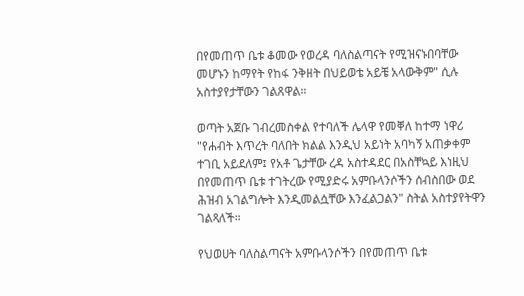በየመጠጥ ቤቱ ቆመው የወረዳ ባለስልጣናት የሚዝናኑበባቸው መሆኑን ከማየት የከፋ ንቅዘት በህይወቴ አይቼ አላውቅም" ሲሉ አስተያየታቸውን ገልጸዋል።

ወጣት አጀቡ ገብረመስቀል የተባለች ሌላዋ የመቐለ ከተማ ነዋሪ "የሐብት እጥረት ባለበት ክልል እንዲህ አይነት አባካኝ አጠቃቀም ተገቢ አይደለም፤ የአቶ ጌታቸው ረዳ አስተዳደር በአስቸኳይ እነዚህ በየመጠጥ ቤቱ ተገትረው የሚያድሩ አምቡላንሶችን ሰብስበው ወደ ሕዝብ አገልግሎት እንዲመልሷቸው እንፈልጋልን" ስትል አስተያየትዋን ገልጻለች።

የህወሀት ባለስልጣናት አምቡላንሶችን በየመጠጥ ቤቱ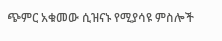ጭምር አቁመው ሲዝናኑ የሚያሳዩ ምስሎች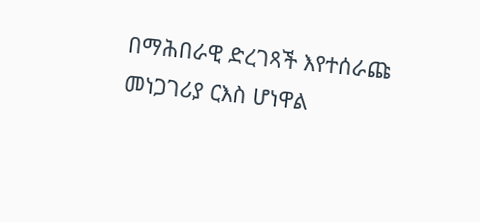በማሕበራዊ ድረገጻች እየተሰራጩ መነጋገሪያ ርእስ ሆነዋል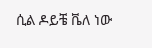ሲል ዶይቼ ቬለ ነው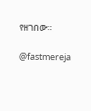የዘገበው።

@fastmereja